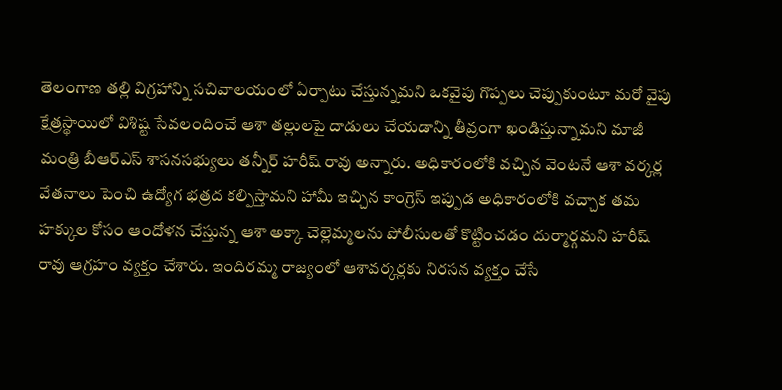తెలంగాణ తల్లి విగ్రహాన్ని సచివాలయంలో ఏర్పాటు చేస్తున్నమని ఒకవైపు గొప్పలు చెప్పుకుంటూ మరో వైపు క్షేత్రస్థాయిలో విశిష్ట సేవలందించే ఆశా తల్లులపై దాడులు చేయడాన్ని తీవ్రంగా ఖండిస్తున్నామని మాజీ మంత్రి బీఆర్ఎస్ శాసనసభ్యులు తన్నీర్ హరీష్ రావు అన్నారు. అధికారంలోకి వచ్చిన వెంటనే ఆశా వర్కర్ల వేతనాలు పెంచి ఉద్యోగ భత్రద కల్పిస్తామని హామీ ఇచ్చిన కాంగ్రెస్ ఇప్పుడ అధికారంలోకి వచ్చాక తమ హక్కుల కోసం ఆందోళన చేస్తున్న ఆశా అక్కా చెల్లెమ్మలను పోలీసులతో కొట్టించడం దుర్మార్గమని హరీష్ రావు ఆగ్రహం వ్యక్తం చేశారు. ఇందిరమ్మ రాజ్యంలో ఆశావర్కర్లకు నిరసన వ్యక్తం చేసే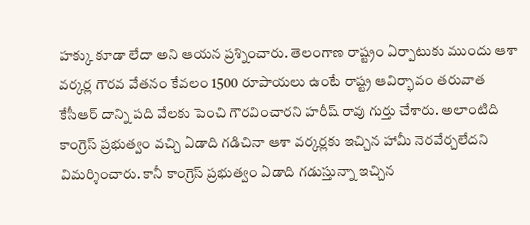హక్కు కూడా లేదా అని ఆయన ప్రశ్నించారు. తెలంగాణ రాష్ట్రం ఏర్పాటుకు ముందు ఆశా వర్కర్ల గౌరవ వేతనం కేవలం 1500 రూపాయలు ఉంటే రాష్ట్ర ఆవిర్భావం తరువాత కేసీఆర్ దాన్ని పది వేలకు పెంచి గౌరవించారని హరీష్ రావు గుర్తు చేశారు. అలాంటిది కాంగ్రెస్ ప్రభుత్వం వచ్చి ఏడాది గడిచినా ఆశా వర్కర్లకు ఇచ్చిన హామీ నెరవేర్చలేదని విమర్శించారు. కానీ కాంగ్రెస్ ప్రభుత్వం ఏడాది గడుస్తున్నా ఇచ్చిన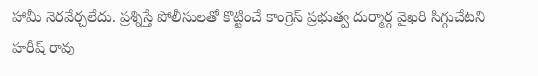హామీ నెరవేర్చలేదు. ప్రశ్నిస్తే పోలీసులతో కొట్టించే కాంగ్రెస్ ప్రభుత్వ దుర్మార్గ వైఖరి సిగ్గుచేటని హరీష్ రావు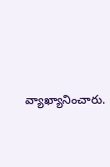వ్యాఖ్యానించారు.